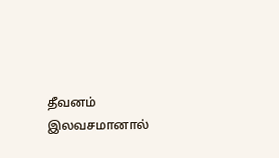தீவனம் இலவசமானால்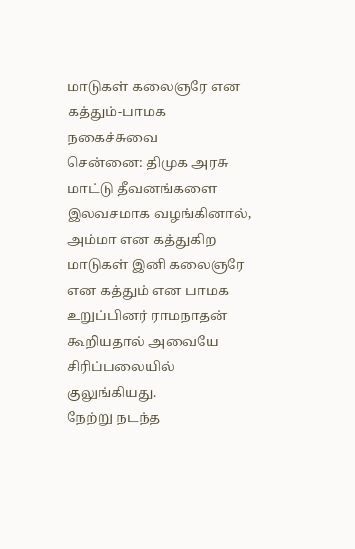மாடுகள் கலைஞரே என கத்தும்-பாமக நகைச்சுவை
சென்னை: திமுக அரசு மாட்டு தீவனங்களை இலவசமாக வழங்கினால், அம்மா என கத்துகிற மாடுகள் இனி கலைஞரே என கத்தும் என பாமக உறுப்பினர் ராமநாதன் கூறியதால் அவையே சிரிப்பலையில் குலுங்கியது.
நேற்று நடந்த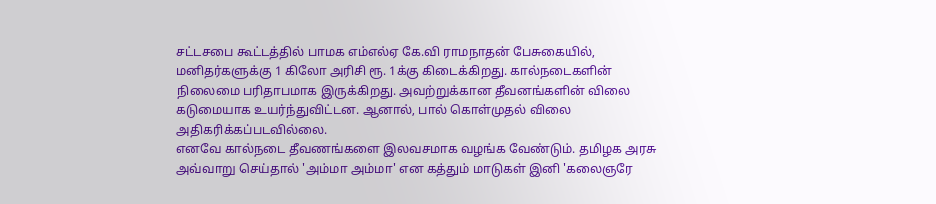சட்டசபை கூட்டத்தில் பாமக எம்எல்ஏ கே.வி ராமநாதன் பேசுகையில்,
மனிதர்களுக்கு 1 கிலோ அரிசி ரூ. 1க்கு கிடைக்கிறது. கால்நடைகளின் நிலைமை பரிதாபமாக இருக்கிறது. அவற்றுக்கான தீவனங்களின் விலை கடுமையாக உயர்ந்துவிட்டன. ஆனால், பால் கொள்முதல் விலை அதிகரிக்கப்படவில்லை.
எனவே கால்நடை தீவணங்களை இலவசமாக வழங்க வேண்டும். தமிழக அரசு அவ்வாறு செய்தால் 'அம்மா அம்மா' என கத்தும் மாடுகள் இனி 'கலைஞரே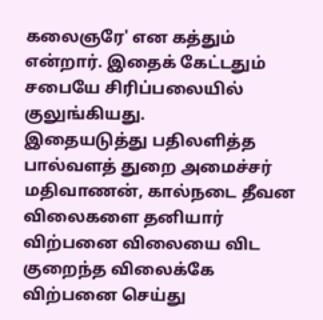கலைஞரே' என கத்தும் என்றார். இதைக் கேட்டதும் சபையே சிரிப்பலையில் குலுங்கியது.
இதையடுத்து பதிலளித்த பால்வளத் துறை அமைச்சர் மதிவாணன், கால்நடை தீவன விலைகளை தனியார் விற்பனை விலையை விட குறைந்த விலைக்கே விற்பனை செய்து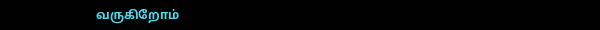வருகிறோம்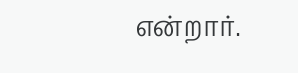என்றார்.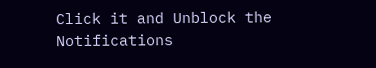Click it and Unblock the Notifications